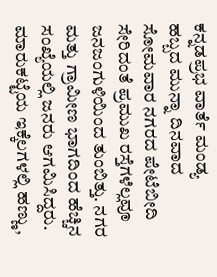ಕನ್ನಡಪ್ರಭ ವಾರ್ತೆ ಮಂಡ್ಯ
ಹಬ್ಬದ ಮುನ್ನಾ ದಿನವಾದ ಸೋಮವಾರ ನಗರದ ಪೇಟೆಬೀದಿ ಸೇರಿದಂತೆ ಪ್ರಮುಖ ರಸ್ತೆಗಳೆಲ್ಲವೂ ಜನಜಂಗುಳಿಯಿಂದ ತುಂಬಿತ್ತು. ನಗರ ಮತ್ತು ಗ್ರಾಮೀಣ ಭಾಗದಿಂದ ಹೆಚ್ಚಿನ ಸಂಖ್ಯೆಯಲ್ಲಿ ಜನರು ಆಗಮಿಸಿದ್ದರು. ಮಾರುಕಟ್ಟೆಯ ಇಕ್ಕೆಲಗಳಲ್ಲಿ ಹಣ್ಣು,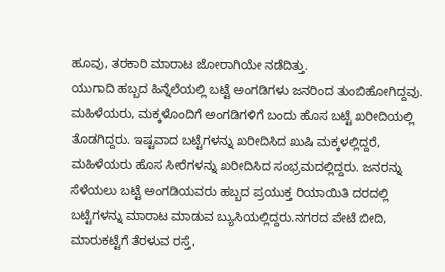ಹೂವು, ತರಕಾರಿ ಮಾರಾಟ ಜೋರಾಗಿಯೇ ನಡೆದಿತ್ತು.
ಯುಗಾದಿ ಹಬ್ಬದ ಹಿನ್ನೆಲೆಯಲ್ಲಿ ಬಟ್ಟೆ ಅಂಗಡಿಗಳು ಜನರಿಂದ ತುಂಬಿಹೋಗಿದ್ದವು. ಮಹಿಳೆಯರು, ಮಕ್ಕಳೊಂದಿಗೆ ಅಂಗಡಿಗಳಿಗೆ ಬಂದು ಹೊಸ ಬಟ್ಟೆ ಖರೀದಿಯಲ್ಲಿ ತೊಡಗಿದ್ದರು. ಇಷ್ಟವಾದ ಬಟ್ಟೆಗಳನ್ನು ಖರೀದಿಸಿದ ಖುಷಿ ಮಕ್ಕಳಲ್ಲಿದ್ದರೆ, ಮಹಿಳೆಯರು ಹೊಸ ಸೀರೆಗಳನ್ನು ಖರೀದಿಸಿದ ಸಂಭ್ರಮದಲ್ಲಿದ್ದರು. ಜನರನ್ನು ಸೆಳೆಯಲು ಬಟ್ಟೆ ಅಂಗಡಿಯವರು ಹಬ್ಬದ ಪ್ರಯುಕ್ತ ರಿಯಾಯಿತಿ ದರದಲ್ಲಿ ಬಟ್ಟೆಗಳನ್ನು ಮಾರಾಟ ಮಾಡುವ ಬ್ಯುಸಿಯಲ್ಲಿದ್ದರು.ನಗರದ ಪೇಟೆ ಬೀದಿ, ಮಾರುಕಟ್ಟೆಗೆ ತೆರಳುವ ರಸ್ತೆ,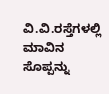ವಿ.ವಿ.ರಸ್ತೆಗಳಲ್ಲಿ ಮಾವಿನ ಸೊಪ್ಪನ್ನು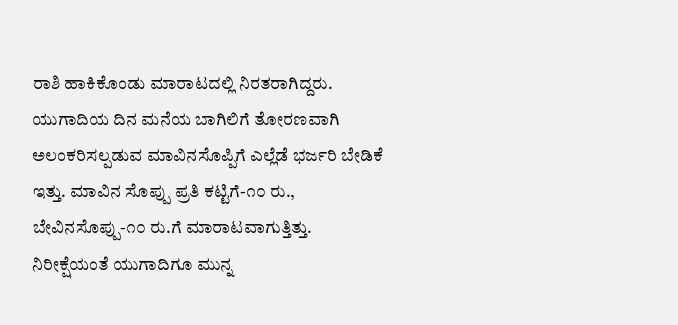ರಾಶಿ ಹಾಕಿಕೊಂಡು ಮಾರಾಟದಲ್ಲಿ ನಿರತರಾಗಿದ್ದರು. ಯುಗಾದಿಯ ದಿನ ಮನೆಯ ಬಾಗಿಲಿಗೆ ತೋರಣವಾಗಿ ಅಲಂಕರಿಸಲ್ಪಡುವ ಮಾವಿನಸೊಪ್ಪಿಗೆ ಎಲ್ಲೆಡೆ ಭರ್ಜರಿ ಬೇಡಿಕೆ ಇತ್ತು. ಮಾವಿನ ಸೊಪ್ಪು ಪ್ರತಿ ಕಟ್ಟಿಗೆ-೧೦ ರು., ಬೇವಿನಸೊಪ್ಪು-೧೦ ರು.ಗೆ ಮಾರಾಟವಾಗುತ್ತಿತ್ತು.
ನಿರೀಕ್ಷೆಯಂತೆ ಯುಗಾದಿಗೂ ಮುನ್ನ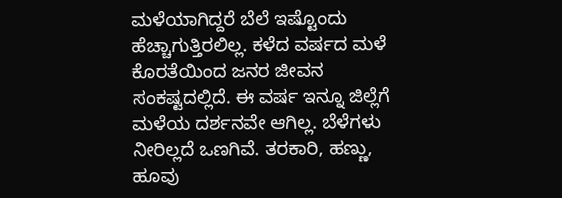ಮಳೆಯಾಗಿದ್ದರೆ ಬೆಲೆ ಇಷ್ಟೊಂದು ಹೆಚ್ಚಾಗುತ್ತಿರಲಿಲ್ಲ. ಕಳೆದ ವರ್ಷದ ಮಳೆ ಕೊರತೆಯಿಂದ ಜನರ ಜೀವನ ಸಂಕಷ್ಟದಲ್ಲಿದೆ. ಈ ವರ್ಷ ಇನ್ನೂ ಜಿಲ್ಲೆಗೆ ಮಳೆಯ ದರ್ಶನವೇ ಆಗಿಲ್ಲ. ಬೆಳೆಗಳು ನೀರಿಲ್ಲದೆ ಒಣಗಿವೆ. ತರಕಾರಿ, ಹಣ್ಣು, ಹೂವು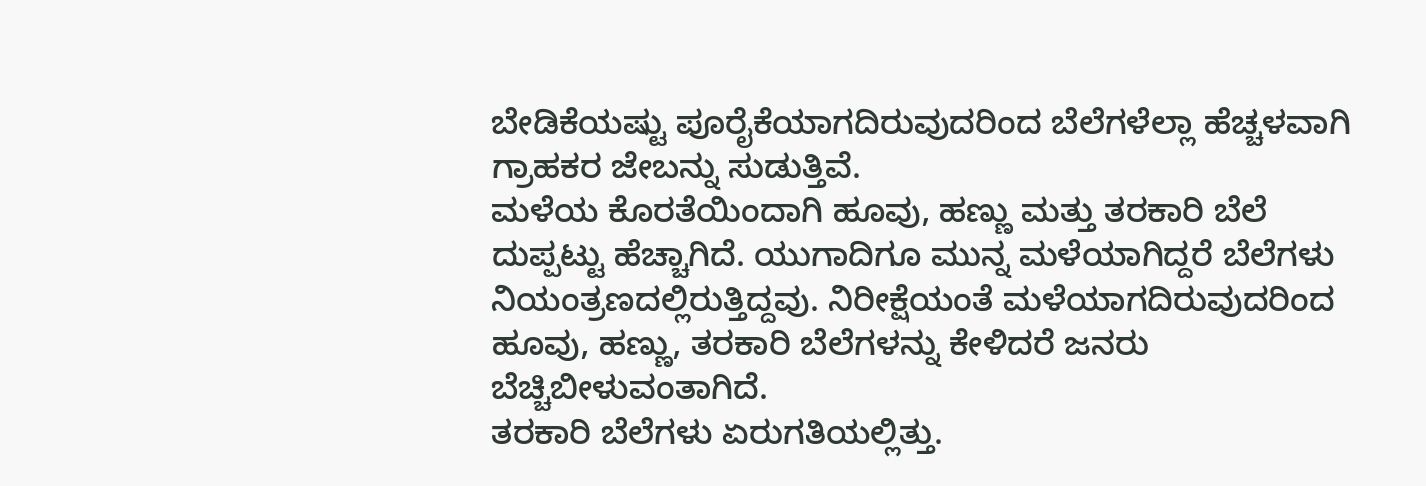ಬೇಡಿಕೆಯಷ್ಟು ಪೂರೈಕೆಯಾಗದಿರುವುದರಿಂದ ಬೆಲೆಗಳೆಲ್ಲಾ ಹೆಚ್ಚಳವಾಗಿ ಗ್ರಾಹಕರ ಜೇಬನ್ನು ಸುಡುತ್ತಿವೆ.
ಮಳೆಯ ಕೊರತೆಯಿಂದಾಗಿ ಹೂವು, ಹಣ್ಣು ಮತ್ತು ತರಕಾರಿ ಬೆಲೆ ದುಪ್ಪಟ್ಟು ಹೆಚ್ಚಾಗಿದೆ. ಯುಗಾದಿಗೂ ಮುನ್ನ ಮಳೆಯಾಗಿದ್ದರೆ ಬೆಲೆಗಳು ನಿಯಂತ್ರಣದಲ್ಲಿರುತ್ತಿದ್ದವು. ನಿರೀಕ್ಷೆಯಂತೆ ಮಳೆಯಾಗದಿರುವುದರಿಂದ ಹೂವು, ಹಣ್ಣು, ತರಕಾರಿ ಬೆಲೆಗಳನ್ನು ಕೇಳಿದರೆ ಜನರು ಬೆಚ್ಚಿಬೀಳುವಂತಾಗಿದೆ.
ತರಕಾರಿ ಬೆಲೆಗಳು ಏರುಗತಿಯಲ್ಲಿತ್ತು.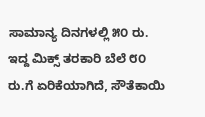ಸಾಮಾನ್ಯ ದಿನಗಳಲ್ಲಿ ೫೦ ರು. ಇದ್ದ ಮಿಕ್ಸ್ ತರಕಾರಿ ಬೆಲೆ ೮೦ ರು.ಗೆ ಏರಿಕೆಯಾಗಿದೆ, ಸೌತೆಕಾಯಿ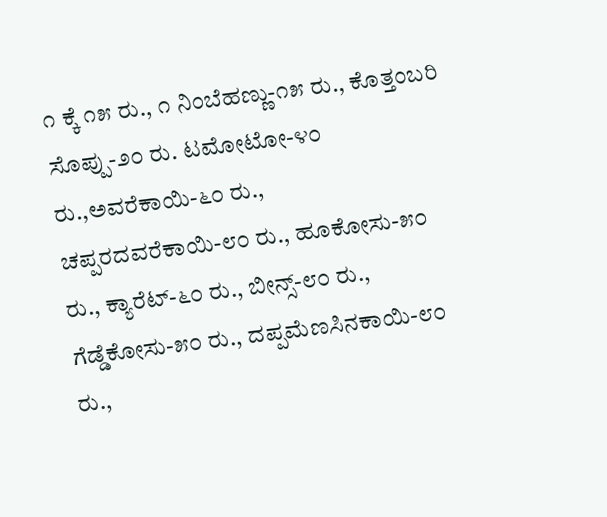೧ ಕ್ಕೆ ೧೫ ರು., ೧ ನಿಂಬೆಹಣ್ಣು-೧೫ ರು., ಕೊತ್ತಂಬರಿ ಸೊಪ್ಪು-೨೦ ರು. ಟಮೋಟೋ-೪೦ ರು.,ಅವರೆಕಾಯಿ-೬೦ ರು., ಚಪ್ಪರದವರೆಕಾಯಿ-೮೦ ರು., ಹೂಕೋಸು-೫೦ ರು., ಕ್ಯಾರೆಟ್-೬೦ ರು., ಬೀನ್ಸ್-೮೦ ರು., ಗೆಡ್ಡೆಕೋಸು-೫೦ ರು., ದಪ್ಪಮೆಣಸಿನಕಾಯಿ-೮೦ ರು.,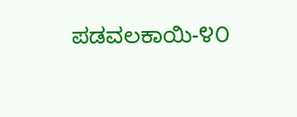ಪಡವಲಕಾಯಿ-೪೦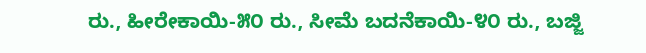ರು., ಹೀರೇಕಾಯಿ-೫೦ ರು., ಸೀಮೆ ಬದನೆಕಾಯಿ-೪೦ ರು., ಬಜ್ಜಿ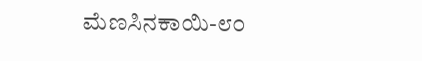ಮೆಣಸಿನಕಾಯಿ-೮೦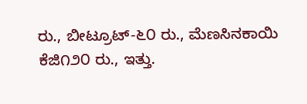ರು., ಬೀಟ್ರೂಟ್-೬೦ ರು., ಮೆಣಸಿನಕಾಯಿ ಕೆಜಿ೧೨೦ ರು., ಇತ್ತು.